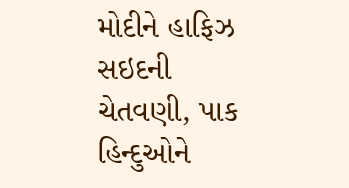મોદીને હાફિઝ સઇદની ચેતવણી, પાક હિન્દુઓને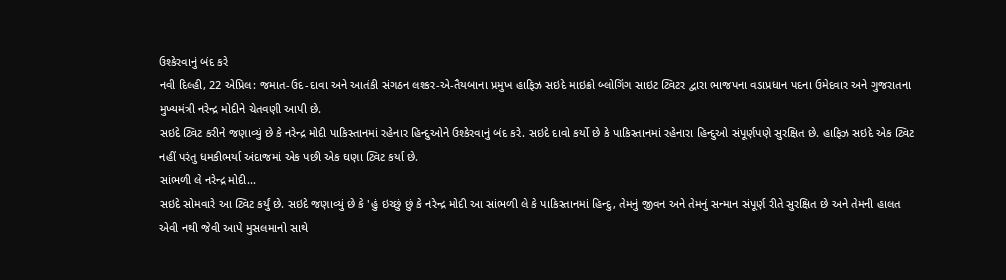ઉશ્કેરવાનું બંદ કરે
નવી દિલ્હી, 22 એપ્રિલ: જમાત-ઉદ-દાવા અને આતંકી સંગઠન લશ્કર-એ-તૈયબાના પ્રમુખ હાફિઝ સઇદે માઇક્રો બ્લોગિંગ સાઇટ ટ્વિટર દ્વારા ભાજપના વડાપ્રધાન પદના ઉમેદવાર અને ગુજરાતના મુખ્યમંત્રી નરેન્દ્ર મોદીને ચેતવણી આપી છે.
સઇદે ટ્વિટ કરીને જણાવ્યું છે કે નરેન્દ્ર મોદી પાકિસ્તાનમાં રહેનાર હિન્દુઓને ઉશ્કેરવાનું બંદ કરે. સઇદે દાવો કર્યો છે કે પાકિસ્તાનમાં રહેનારા હિન્દુઓ સંપૂર્ણપણે સુરક્ષિત છે. હાફિઝ સઇદે એક ટ્વિટ નહીં પરંતુ ધમકીભર્યા અંદાજમાં એક પછી એક ઘણા ટ્વિટ કર્યા છે.
સાંભળી લે નરેન્દ્ર મોદી...
સઇદે સોમવારે આ ટ્વિટ કર્યું છે. સઇદે જણાવ્યું છે કે 'હું ઇચ્છું છું કે નરેન્દ્ર મોદી આ સાંભળી લે કે પાકિસ્તાનમાં હિન્દુ, તેમનું જીવન અને તેમનું સન્માન સંપૂર્ણ રીતે સુરક્ષિત છે અને તેમની હાલત એવી નથી જેવી આપે મુસલમાનો સાથે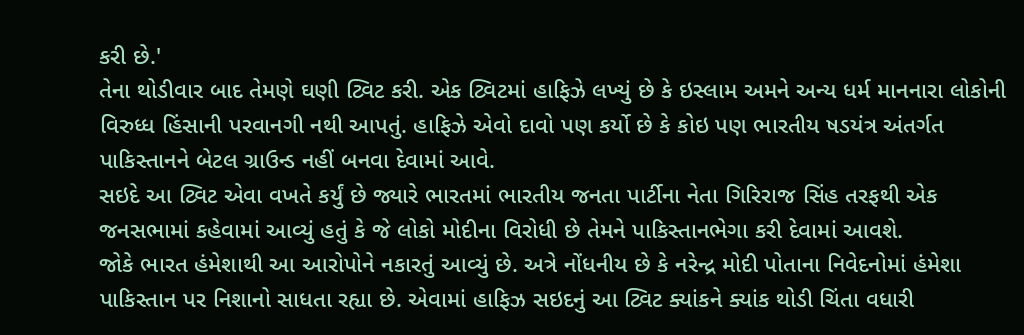કરી છે.'
તેના થોડીવાર બાદ તેમણે ઘણી ટ્વિટ કરી. એક ટ્વિટમાં હાફિઝે લખ્યું છે કે ઇસ્લામ અમને અન્ય ધર્મ માનનારા લોકોની વિરુધ્ધ હિંસાની પરવાનગી નથી આપતું. હાફિઝે એવો દાવો પણ કર્યો છે કે કોઇ પણ ભારતીય ષડયંત્ર અંતર્ગત પાકિસ્તાનને બેટલ ગ્રાઉન્ડ નહીં બનવા દેવામાં આવે.
સઇદે આ ટ્વિટ એવા વખતે કર્યું છે જ્યારે ભારતમાં ભારતીય જનતા પાર્ટીના નેતા ગિરિરાજ સિંહ તરફથી એક જનસભામાં કહેવામાં આવ્યું હતું કે જે લોકો મોદીના વિરોધી છે તેમને પાકિસ્તાનભેગા કરી દેવામાં આવશે.
જોકે ભારત હંમેશાથી આ આરોપોને નકારતું આવ્યું છે. અત્રે નોંધનીય છે કે નરેન્દ્ર મોદી પોતાના નિવેદનોમાં હંમેશા પાકિસ્તાન પર નિશાનો સાધતા રહ્યા છે. એવામાં હાફિઝ સઇદનું આ ટ્વિટ ક્યાંકને ક્યાંક થોડી ચિંતા વધારી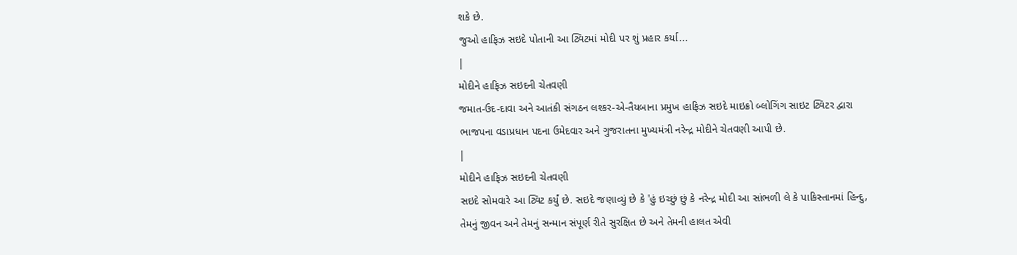શકે છે.
જુઓ હાફિઝ સઇદે પોતાની આ ટ્વિટમાં મોદી પર શું પ્રહાર કર્યા...
|
મોદીને હાફિઝ સઇદની ચેતવણી
જમાત-ઉદ-દાવા અને આતંકી સંગઠન લશ્કર-એ-તૈયબાના પ્રમુખ હાફિઝ સઇદે માઇક્રો બ્લોગિંગ સાઇટ ટ્વિટર દ્વારા ભાજપના વડાપ્રધાન પદના ઉમેદવાર અને ગુજરાતના મુખ્યમંત્રી નરેન્દ્ર મોદીને ચેતવણી આપી છે.
|
મોદીને હાફિઝ સઇદની ચેતવણી
સઇદે સોમવારે આ ટ્વિટ કર્યું છે. સઇદે જણાવ્યું છે કે 'હું ઇચ્છું છું કે નરેન્દ્ર મોદી આ સાંભળી લે કે પાકિસ્તાનમાં હિન્દુ, તેમનું જીવન અને તેમનું સન્માન સંપૂર્ણ રીતે સુરક્ષિત છે અને તેમની હાલત એવી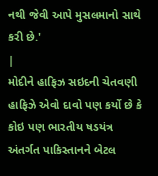નથી જેવી આપે મુસલમાનો સાથે કરી છે.'
|
મોદીને હાફિઝ સઇદની ચેતવણી
હાફિઝે એવો દાવો પણ કર્યો છે કે કોઇ પણ ભારતીય ષડયંત્ર અંતર્ગત પાકિસ્તાનને બેટલ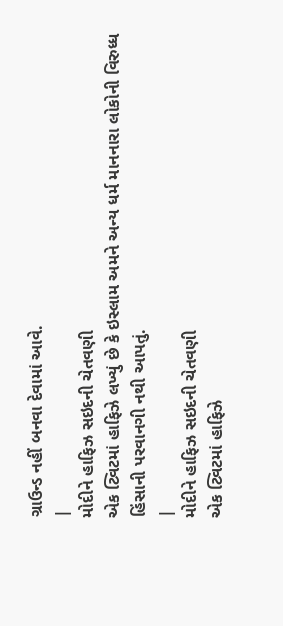ગ્રાઉન્ડ નહીં બનવા દેવામાં આવે.
|
મોદીને હાફિઝ સઇદની ચેતવણી
એક ટ્વિટમાં હાફિઝે લખ્યું છે કે ઇસ્લામ અમને અન્ય ધર્મ માનનારા લોકોની વિરુધ્ધ હિંસાની પરવાનગી નથી આપતું.
|
મોદીને હાફિઝ સઇદની ચેતવણી
એક ટ્વિટમાં હાફિઝે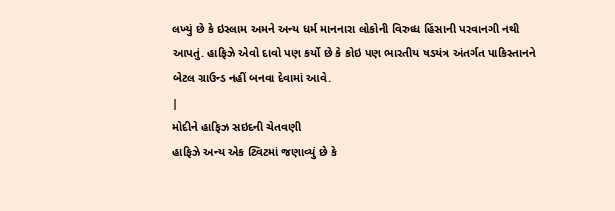લખ્યું છે કે ઇસ્લામ અમને અન્ય ધર્મ માનનારા લોકોની વિરુધ્ધ હિંસાની પરવાનગી નથી આપતું. હાફિઝે એવો દાવો પણ કર્યો છે કે કોઇ પણ ભારતીય ષડયંત્ર અંતર્ગત પાકિસ્તાનને બેટલ ગ્રાઉન્ડ નહીં બનવા દેવામાં આવે.
|
મોદીને હાફિઝ સઇદની ચેતવણી
હાફિઝે અન્ય એક ટ્વિટમાં જણાવ્યું છે કે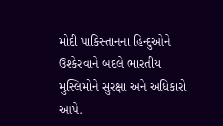મોદી પાકિસ્તાનના હિન્દુઓને ઉશ્કેરવાને બદલે ભારતીય મુસ્લિમોને સુરક્ષા અને અધિકારો આપે.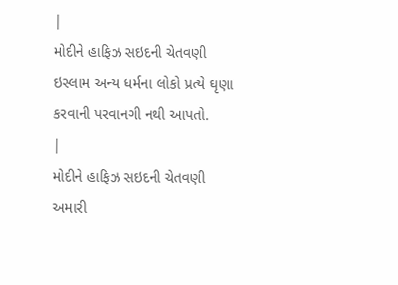|
મોદીને હાફિઝ સઇદની ચેતવણી
ઇસ્લામ અન્ય ધર્મના લોકો પ્રત્યે ઘૃણા કરવાની પરવાનગી નથી આપતો.
|
મોદીને હાફિઝ સઇદની ચેતવણી
અમારી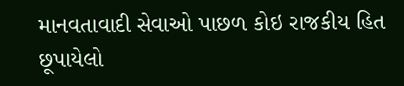માનવતાવાદી સેવાઓ પાછળ કોઇ રાજકીય હિત છૂપાયેલો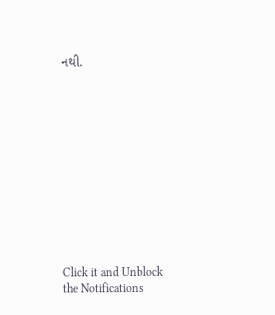નથી.












Click it and Unblock the Notifications